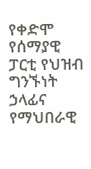የቀድሞ የሰማያዊ ፓርቲ የህዝብ ግንኙነት ኃላፊና የማህበራዊ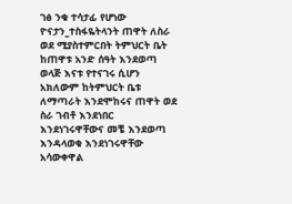ገፅ ንቁ ተሳታፊ የሆነው ዮናታን_ተስፋዬትላንት ጠዋት ለስራ ወደ ሚያስተምርበት ትምህርት ቤት ከጠዋቱ አንድ ሰዓት እንደወጣ ወላጅ እናቱ የተናገሩ ሲሆን አክለውም ከትምህርት ቤቱ ለማጣራት እንደሞከሩና ጠዋት ወደ ስራ ገብቶ እንደነበር እንደነገሩዋቸውና መቼ እንደወጣ እንዳላወቁ እንደነገሩዋቸው አሳውቀዋል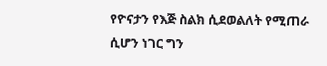የዮናታን የእጅ ስልክ ሲደወልለት የሚጠራ ሲሆን ነገር ግን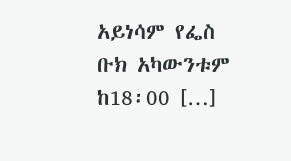አይነሳም የፌስ ቡክ አካውንቱም ከ18፡00 […]